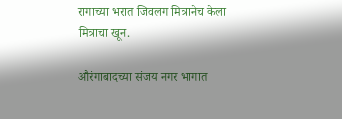रागाच्या भरात जिवलग मित्रानेच केला मित्राचा खून.

औरंगाबादच्या संजय नगर भागात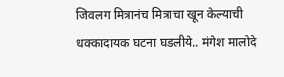जिवलग मित्रानंच मित्राचा खून केल्याची धक्कादायक घटना घडलीये.. मंगेश मालोदे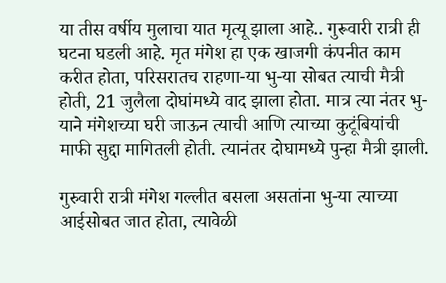या तीस वर्षीय मुलाचा यात मृत्यू झाला आहे.. गुरूवारी रात्री ही घटना घडली आहे. मृत मंगेश हा एक खाजगी कंपनीत काम करीत होता, परिसरातच राहणा-या भु-या सोबत त्याची मैत्री होती, 21 जुलैला दोघांमध्ये वाद झाला होता. मात्र त्या नंतर भु-याने मंगेशच्या घरी जाऊन त्याची आणि त्याच्या कुटूंबियांची माफी सुद्दा मागितली होती. त्यानंतर दोघामध्ये पुन्हा मैत्री झाली.

गुरुवारी रात्री मंगेश गल्लीत बसला असतांना भु-या त्याच्या आईसोबत जात होता, त्यावेळी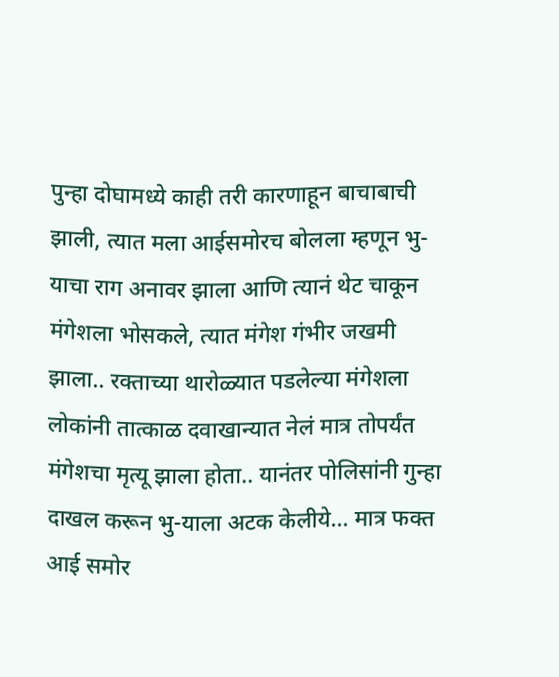पुन्हा दोघामध्ये काही तरी कारणाहून बाचाबाची झाली, त्यात मला आईसमोरच बोलला म्हणून भु-याचा राग अनावर झाला आणि त्यानं थेट चाकून मंगेशला भोसकले, त्यात मंगेश गंभीर जखमी झाला.. रक्ताच्या थारोळ्यात पडलेल्या मंगेशला लोकांनी तात्काळ दवाखान्यात नेलं मात्र तोपर्यंत मंगेशचा मृत्यू झाला होता.. यानंतर पोलिसांनी गुन्हा दाखल करून भु-याला अटक केलीये… मात्र फक्त आई समोर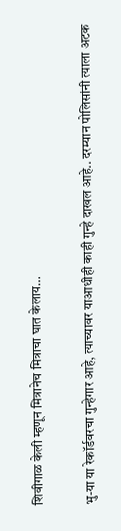शिवीगाळ केली म्हणून मित्रानेच मित्राचा घात केलाय…

भु-या या रेकॉर्डवरचा गुन्हेगार आहे, त्याच्यावर याआधीही काही गुन्हे दाखल आहे.. दरम्यान पोलिसांनी त्याला अटक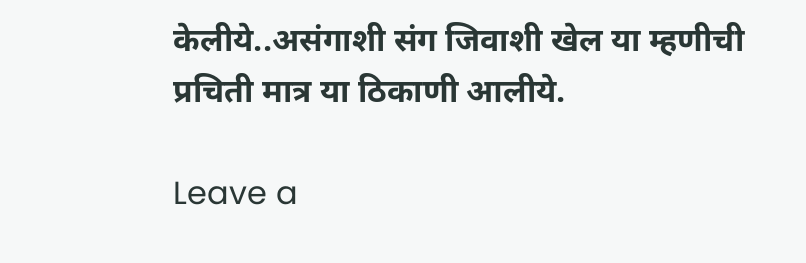केलीये..असंगाशी संग जिवाशी खेल या म्हणीची प्रचिती मात्र या ठिकाणी आलीये.

Leave a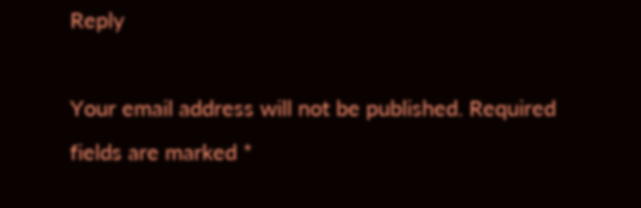Reply

Your email address will not be published. Required fields are marked *